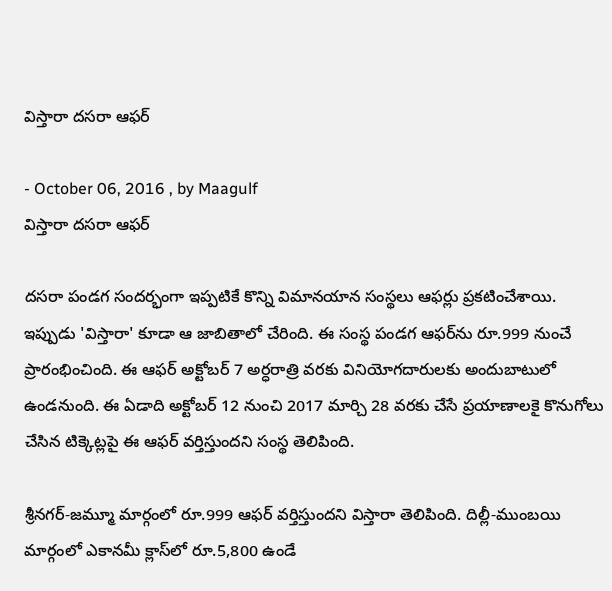విస్తారా దసరా ఆఫర్‌

- October 06, 2016 , by Maagulf
విస్తారా దసరా ఆఫర్‌

దసరా పండగ సందర్భంగా ఇప్పటికే కొన్ని విమానయాన సంస్థలు ఆఫర్లు ప్రకటించేశాయి. ఇప్పుడు 'విస్తారా' కూడా ఆ జాబితాలో చేరింది. ఈ సంస్థ పండగ ఆఫర్‌ను రూ.999 నుంచే ప్రారంభించింది. ఈ ఆఫర్‌ అక్టోబర్‌ 7 అర్ధరాత్రి వరకు వినియోగదారులకు అందుబాటులో ఉండనుంది. ఈ ఏడాది అక్టోబర్‌ 12 నుంచి 2017 మార్చి 28 వరకు చేసే ప్రయాణాలకై కొనుగోలు చేసిన టిక్కెట్లపై ఈ ఆఫర్‌ వర్తిస్తుందని సంస్థ తెలిపింది.

శ్రీనగర్‌-జమ్మూ మార్గంలో రూ.999 ఆఫర్‌ వర్తిస్తుందని విస్తారా తెలిపింది. దిల్లీ-ముంబయి మార్గంలో ఎకానమీ క్లాస్‌లో రూ.5,800 ఉండే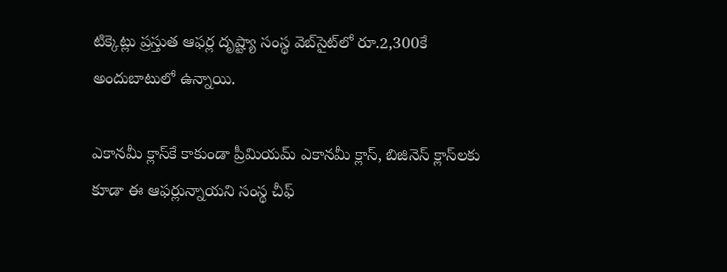టిక్కెట్లు ప్రస్తుత ఆఫర్ల దృష్ట్యా సంస్థ వెబ్‌సైట్‌లో రూ.2,300కే అందుబాటులో ఉన్నాయి.

ఎకానమీ క్లాస్‌కే కాకుండా ప్రీమియమ్‌ ఎకానమీ క్లాస్‌, బిజినెస్‌ క్లాస్‌లకు కూడా ఈ ఆఫర్లున్నాయని సంస్థ చీఫ్‌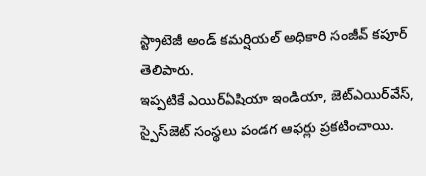స్ట్రాటెజీ అండ్‌ కమర్షియల్‌ అధికారి సంజీవ్‌ కపూర్‌ తెలిపారు.
ఇప్పటికే ఎయిర్‌ఏషియా ఇండియా, జెట్‌ఎయిర్‌వేస్‌, స్పైస్‌జెట్‌ సంస్థలు పండగ ఆఫర్లు ప్రకటించాయి.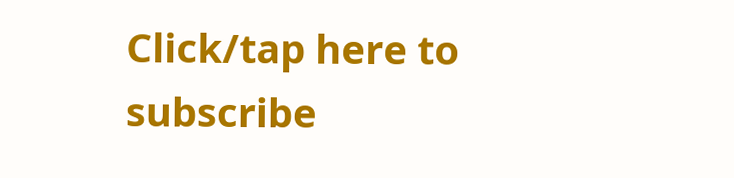Click/tap here to subscribe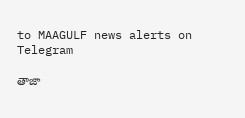to MAAGULF news alerts on Telegram

తాజా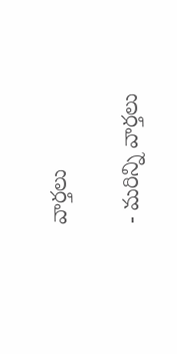వార్తలు

- మరిన్ని వార్తలు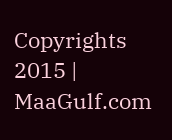Copyrights 2015 | MaaGulf.com